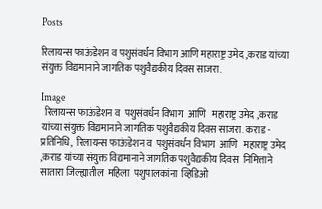Posts

रिलायन्स फाऊंडेशन व पशुसंवर्धन विभाग आणि महाराष्ट्र उमेद ,कराड यांच्या संयुक्त विद्यमानाने जागतिक पशुवैद्यकीय दिवस साजरा.

Image
  रिलायन्स फाऊंडेशन व  पशुसंवर्धन विभाग  आणि   महाराष्ट्र उमेद ,कराड यांच्या संयुक्त विद्यमानाने जागतिक पशुवैद्यकीय दिवस साजरा. कराड - प्रतिनिधि,  रिलायन्स फाऊंडेशन व  पशुसंवर्धन विभाग  आणि   महाराष्ट्र उमेद ,कराड यांच्या संयुक्त विद्यमानाने जागतिक पशुवैद्यकीय दिवस  निमित्ताने सातारा जिल्ह्यातील  महिला  पशुपालकांना  व्हिडिओ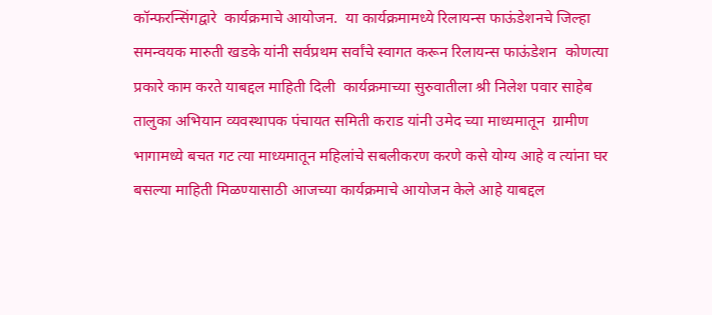कॉन्फरन्सिंगद्वारे  कार्यक्रमाचे आयोजन.  या कार्यक्रमामध्ये रिलायन्स फाऊंडेशनचे जिल्हा समन्वयक मारुती खडके यांनी सर्वप्रथम सर्वांचे स्वागत करून रिलायन्स फाऊंडेशन  कोणत्या प्रकारे काम करते याबद्दल माहिती दिली  कार्यक्रमाच्या सुरुवातीला श्री निलेश पवार साहेब तालुका अभियान व्यवस्थापक पंचायत समिती कराड यांनी उमेद च्या माध्यमातून  ग्रामीण भागामध्ये बचत गट त्या माध्यमातून महिलांचे सबलीकरण करणे कसे योग्य आहे व त्यांना घर बसल्या माहिती मिळण्यासाठी आजच्या कार्यक्रमाचे आयोजन केले आहे याबद्दल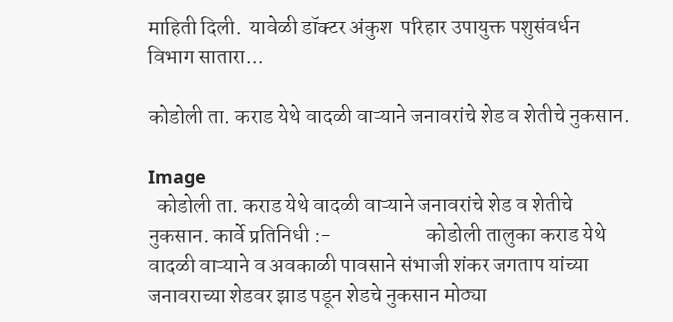माहिती दिली.  यावेळी डॉक्टर अंकुश  परिहार उपायुक्त पशुसंवर्धन विभाग सातारा...

कोडोली ता. कराड येथे वादळी वाऱ्याने जनावरांचे शेड व शेतीचे नुकसान.

Image
  कोडोली ता. कराड येथे वादळी वाऱ्याने जनावरांचे शेड व शेतीचे नुकसान. कार्वे प्रतिनिधी :-                       कोडोली तालुका कराड येथे वादळी वाऱ्याने व अवकाळी पावसाने संभाजी शंकर जगताप यांच्या जनावराच्या शेडवर झाड पडून शेडचे नुकसान मोठ्या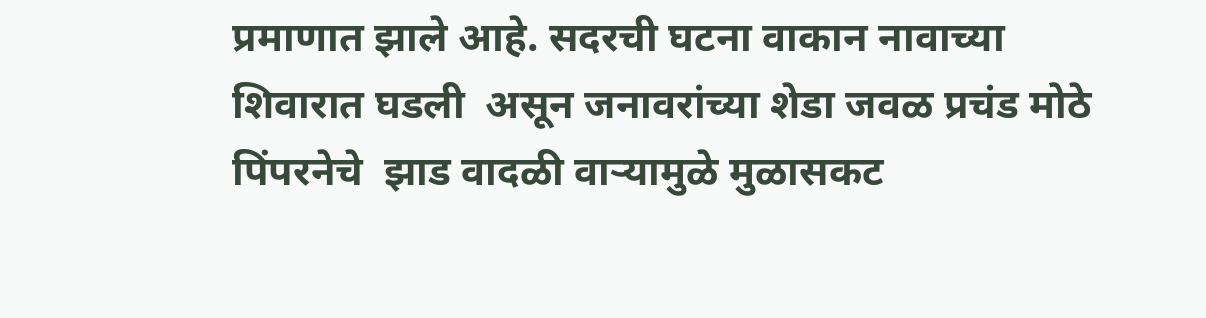प्रमाणात झाले आहे. सदरची घटना वाकान नावाच्या शिवारात घडली  असून जनावरांच्या शेडा जवळ प्रचंड मोठे पिंपरनेचे  झाड वादळी वाऱ्यामुळे मुळासकट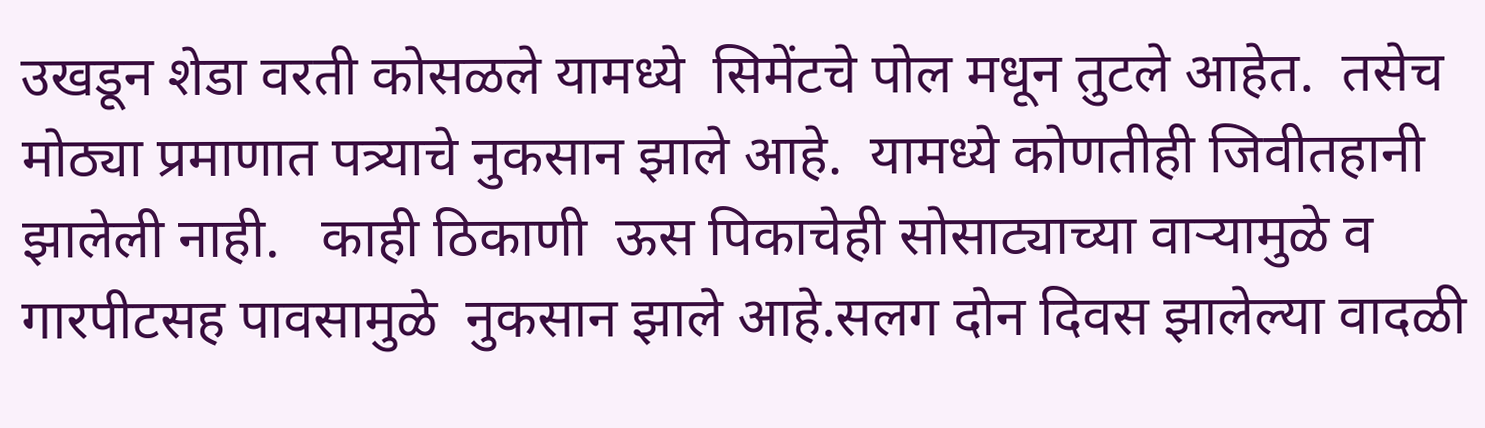उखडून शेडा वरती कोसळले यामध्ये  सिमेंटचे पोल मधून तुटले आहेत.  तसेच  मोठ्या प्रमाणात पत्र्याचे नुकसान झाले आहे.  यामध्ये कोणतीही जिवीतहानी झालेली नाही.   काही ठिकाणी  ऊस पिकाचेही सोसाट्याच्या वाऱ्यामुळे व गारपीटसह पावसामुळे  नुकसान झाले आहे.सलग दोन दिवस झालेल्या वादळी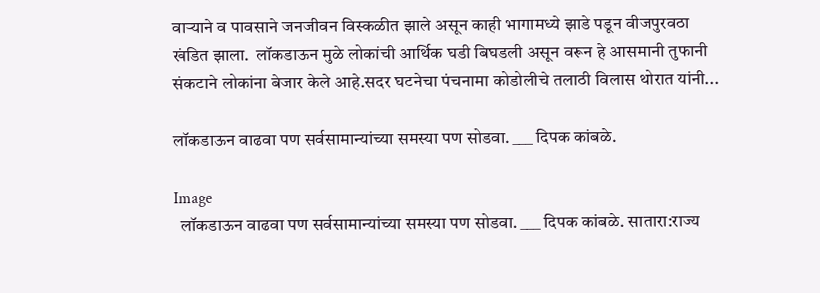वाऱ्याने व पावसाने जनजीवन विस्कळीत झाले असून काही भागामध्ये झाडे पडून वीजपुरवठा खंडित झाला.  लॉकडाऊन मुळे लोकांची आर्थिक घडी बिघडली असून वरून हे आसमानी तुफानी संकटाने लोकांना बेजार केले आहे.सदर घटनेचा पंचनामा कोडोलीचे तलाठी विलास थोरात यांनी...

लॉकडाऊन वाढवा पण सर्वसामान्यांच्या समस्या पण सोडवा. ___ दिपक कांबळे.

Image
  लॉकडाऊन वाढवा पण सर्वसामान्यांच्या समस्या पण सोडवा. ___ दिपक कांबळे. सातारा:राज्य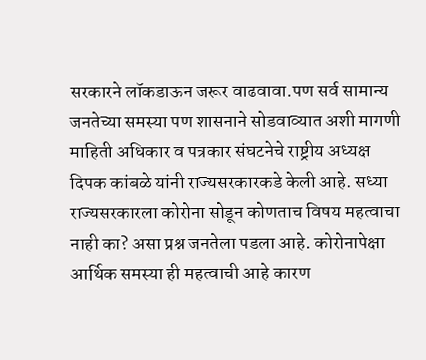सरकारने लॉकडाऊन जरूर वाढवावा.पण सर्व सामान्य जनतेच्या समस्या पण शासनाने सोडवाव्यात अशी मागणी माहिती अधिकार व पत्रकार संघटनेचे राष्ट्रीय अध्यक्ष दिपक कांबळे यांनी राज्यसरकारकडे केली आहे. सध्या राज्यसरकारला कोरोना सोडून कोणताच विषय महत्वाचा नाही का? असा प्रश्न जनतेला पडला आहे. कोरोनापेक्षा आर्थिक समस्या ही महत्वाची आहे कारण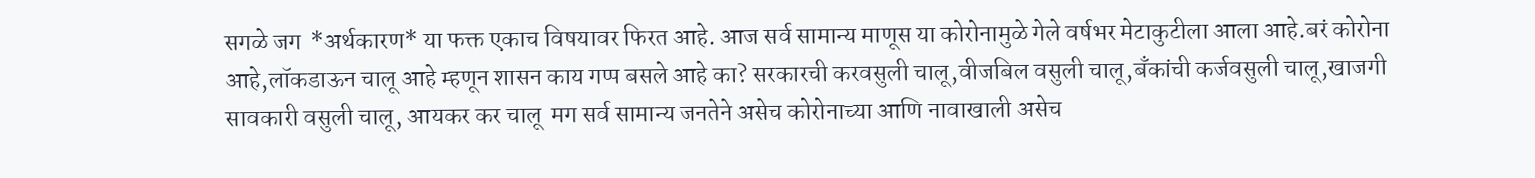सगळे जग  *अर्थकारण* या फक्त एकाच विषयावर फिरत आहे. आज सर्व सामान्य माणूस या कोरोनामुळे गेले वर्षभर मेटाकुटीला आला आहे.बरं कोरोना आहे,लॉकडाऊन चालू आहे म्हणून शासन काय गप्प बसले आहे का? सरकारची करवसुली चालू,वीजबिल वसुली चालू,बँकांची कर्जवसुली चालू,खाजगी सावकारी वसुली चालू, आयकर कर चालू  मग सर्व सामान्य जनतेने असेच कोरोनाच्या आणि नावाखाली असेच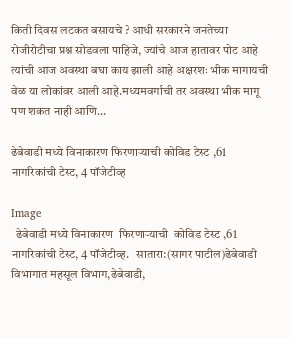किती दिवस लटकत बसायचे ? आधी सरकारने जनतेच्या रोजीरोटीचा प्रश्न सोडवला पाहिजे, ज्यांचे आज हातावर पोट आहे त्यांची आज अवस्था बघा काय झाली आहे अक्षरशः भीक मागायची वेळ या लोकांवर आली आहे.मध्यमवर्गाची तर अवस्था भीक मागू पण शकत नाही आणि...

ढेबेवाडी मध्ये विनाकारण फिरणाऱ्याची कोविड टेस्ट ,61 नागरिकांची टेस्ट, 4 पॉजेटीव्ह

Image
  ढेबेवाडी मध्ये विनाकारण  फिरणाऱ्याची  कोविड टेस्ट ,61 नागरिकांची टेस्ट, 4 पॉजेटीव्ह.   सातारा:(सागर पाटील)ढेबेवाडी विभागात महसूल विभाग,ढेबेवाडी,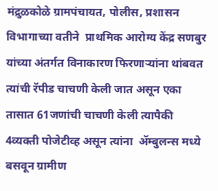मंद्रुळकोळे ग्रामपंचायत, पोलीस, प्रशासन  विभागाच्या वतीने  प्राथमिक आरोग्य केंद्र सणबुर यांच्या अंतर्गत विनाकारण फिरणाऱ्यांना थांबवत त्यांची रॅपीड चाचणी केली जात असून एका तासात 61जणांची चाचणी केली त्यापैकी 4व्यक्ती पोजेटीव्ह असून त्यांना  ॲम्बुलन्स मध्ये बसवून ग्रामीण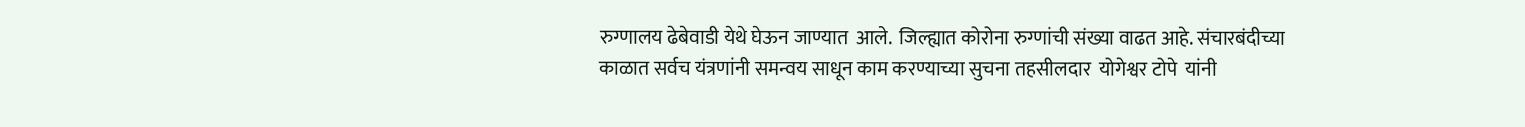रुग्णालय ढेबेवाडी येथे घेऊन जाण्यात  आले.  जिल्ह्यात कोरोना रुग्णांची संख्या वाढत आहे. संचारबंदीच्या  काळात सर्वच यंत्रणांनी समन्वय साधून काम करण्याच्या सुचना तहसीलदार  योगेश्वर टोपे  यांनी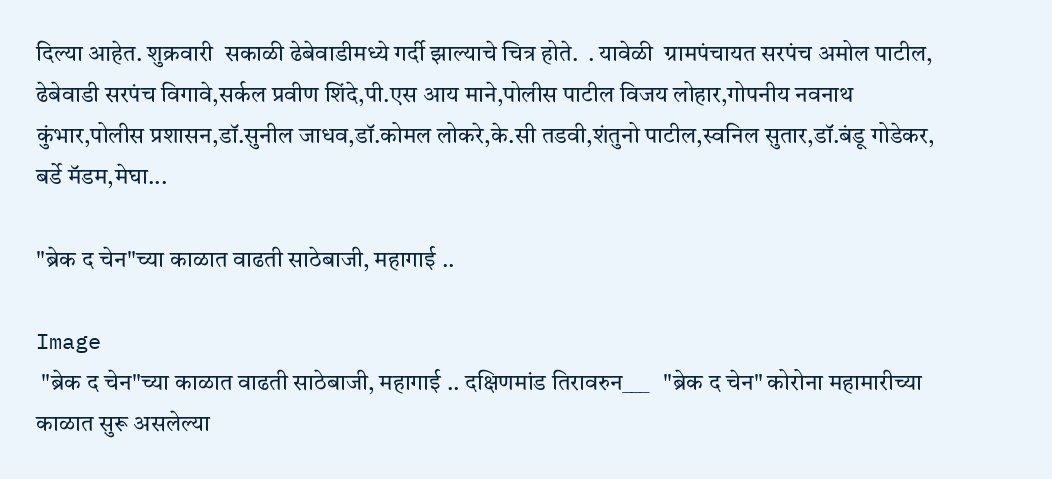दिल्या आहेत. शुक्रवारी  सकाळी ढेबेवाडीमध्ये गर्दी झाल्याचे चित्र होते.  . यावेळी  ग्रामपंचायत सरपंच अमोल पाटील, ढेबेवाडी सरपंच विगावे,सर्कल प्रवीण शिंदे,पी.एस आय माने,पोलीस पाटील विजय लोहार,गोपनीय नवनाथ कुंभार,पोलीस प्रशासन,डॉ.सुनील जाधव,डॉ.कोमल लोकरे,के.सी तडवी,शंतुनो पाटील,स्वनिल सुतार,डॉ.बंडू गोडेकर, बर्डे मॅडम,मेघा...

"ब्रेक द चेन"च्या काळात वाढती साठेबाजी, महागाई ..

Image
 "ब्रेक द चेन"च्या काळात वाढती साठेबाजी, महागाई .. दक्षिणमांड तिरावरुन___   "ब्रेक द चेन" कोरोना महामारीच्या काळात सुरू असलेल्या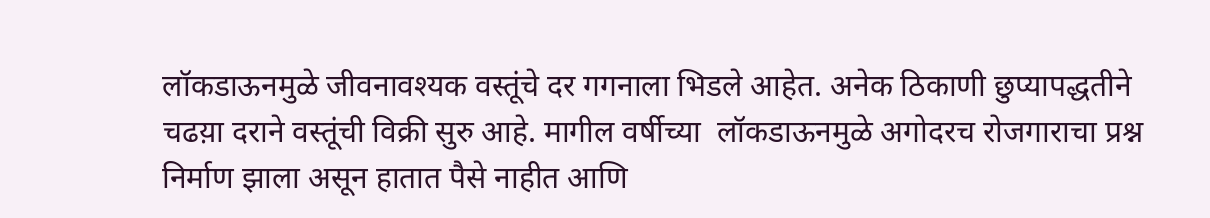लॉकडाऊनमुळे जीवनावश्यक वस्तूंचे दर गगनाला भिडले आहेत. अनेक ठिकाणी छुप्यापद्धतीने चढय़ा दराने वस्तूंची विक्री सुरु आहे. मागील वर्षीच्या  लॉकडाऊनमुळे अगोदरच रोजगाराचा प्रश्न निर्माण झाला असून हातात पैसे नाहीत आणि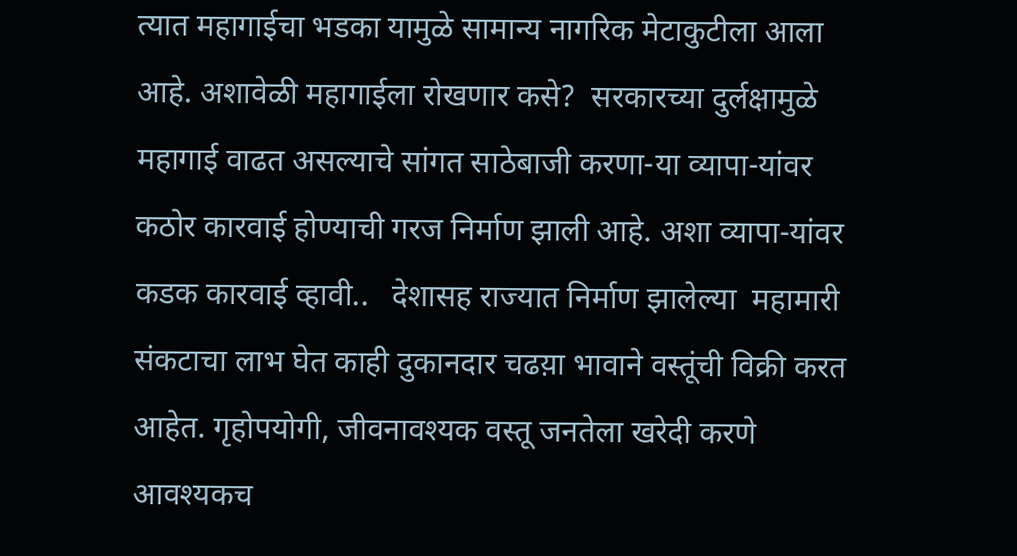त्यात महागाईचा भडका यामुळे सामान्य नागरिक मेटाकुटीला आला आहे. अशावेळी महागाईला रोखणार कसे?  सरकारच्या दुर्लक्षामुळे महागाई वाढत असल्याचे सांगत साठेबाजी करणा-या व्यापा-यांवर कठोर कारवाई होण्याची गरज निर्माण झाली आहे. अशा व्यापा-यांवर कडक कारवाई व्हावी..   देशासह राज्यात निर्माण झालेल्या  महामारी संकटाचा लाभ घेत काही दुकानदार चढय़ा भावाने वस्तूंची विक्री करत आहेत. गृहोपयोगी, जीवनावश्यक वस्तू जनतेला खरेदी करणे   आवश्यकच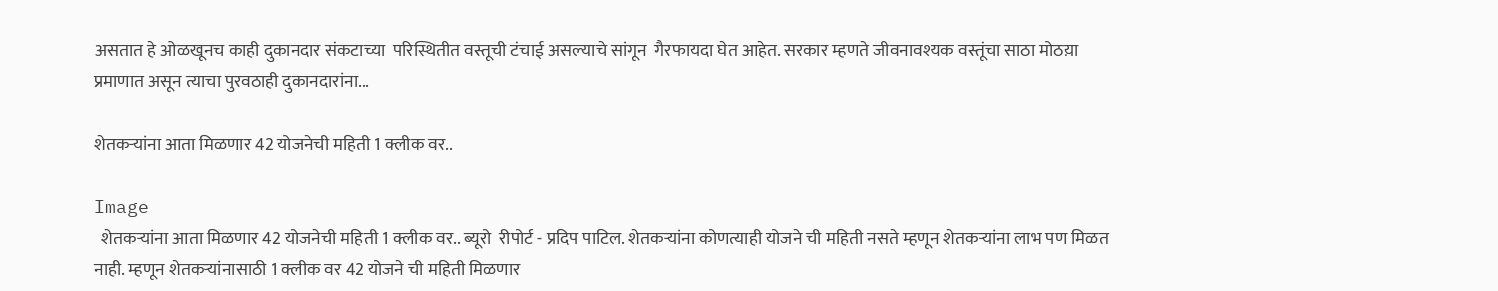असतात हे ओळखूनच काही दुकानदार संकटाच्या  परिस्थितीत वस्तूची टंचाई असल्याचे सांगून  गैरफायदा घेत आहेत. सरकार म्हणते जीवनावश्यक वस्तूंचा साठा मोठय़ा प्रमाणात असून त्याचा पुरवठाही दुकानदारांना...

शेतकऱ्यांना आता मिळणार 42 योजनेची महिती 1 क्लीक वर..

Image
  शेतकऱ्यांना आता मिळणार 42 योजनेची महिती 1 क्लीक वर.. ब्यूरो  रीपोर्ट - प्रदिप पाटिल. शेतकऱ्यांना कोणत्याही योजने ची महिती नसते म्हणून शेतकऱ्यांना लाभ पण मिळत नाही. म्हणून शेतकऱ्यांनासाठी 1 क्लीक वर 42 योजने ची महिती मिळणार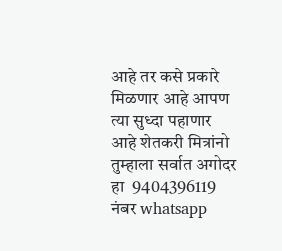आहे तर कसे प्रकारे मिळणार आहे आपण त्या सुध्दा पहाणार आहे शेतकरी मित्रांनो तुम्हाला सर्वात अगोदर हा  9404396119 नंबर whatsapp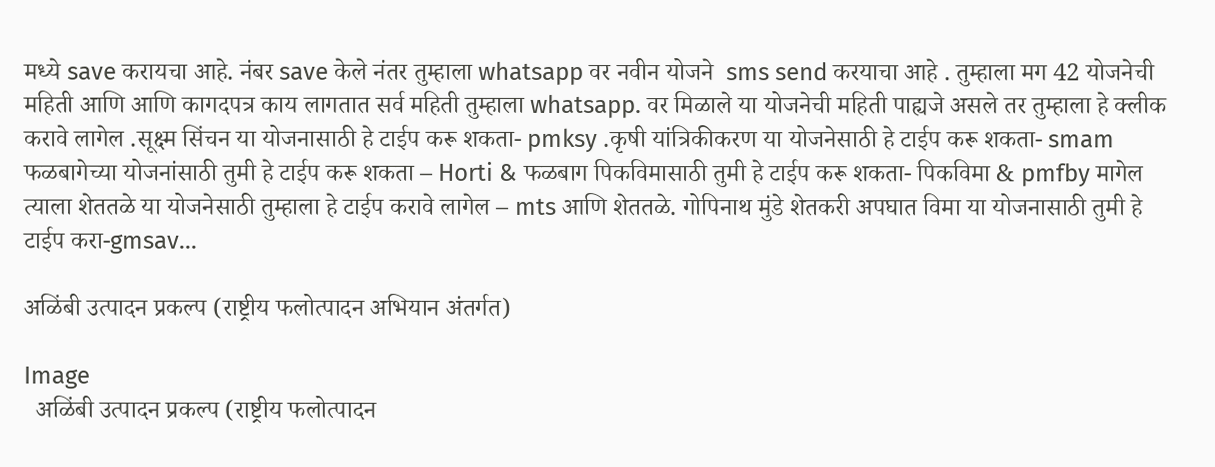मध्ये save करायचा आहे. नंबर save केले नंतर तुम्हाला whatsapp वर नवीन योजने  sms send करयाचा आहे . तुम्हाला मग 42 योजनेची महिती आणि आणि कागदपत्र काय लागतात सर्व महिती तुम्हाला whatsapp. वर मिळाले या योजनेची महिती पाह्यजे असले तर तुम्हाला हे क्लीक करावे लागेल .सूक्ष्म सिंचन या योजनासाठी हे टाईप करू शकता- pmksy .कृषी यांत्रिकीकरण या योजनेसाठी हे टाईप करू शकता- smam फळबागेच्या योजनांसाठी तुमी हे टाईप करू शकता – Horti & फळबाग पिकविमासाठी तुमी हे टाईप करू शकता- पिकविमा & pmfby मागेल त्याला शेततळे या योजनेसाठी तुम्हाला हे टाईप करावे लागेल – mts आणि शेततळे. गोपिनाथ मुंडे शेतकरी अपघात विमा या योजनासाठी तुमी हे टाईप करा-gmsav...

अळिंबी उत्पादन प्रकल्प (राष्ट्रीय फलोत्पादन अभियान अंतर्गत)

Image
  अळिंबी उत्पादन प्रकल्प (राष्ट्रीय फलोत्पादन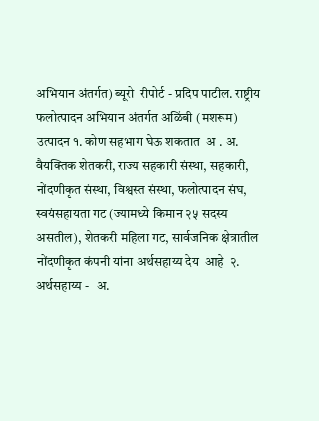अभियान अंतर्गत) ब्यूरो  रीपोर्ट - प्रदिप पाटील. राष्ट्रीय फलोत्पादन अभियान अंतर्गत अळिंबी (मशरूम) उत्पादन १. कोण सहभाग घेऊ शकतात  अ . अ. वैयक्तिक शेतकरी, राज्य सहकारी संस्था, सहकारी, नोंदणीकृत संस्था, विश्वस्त संस्था, फलोत्पादन संघ, स्वयंसहायता गट (ज्यामध्ये किमान २५ सदस्य असतील), शेतकरी महिला गट, सार्वजनिक क्षेत्रातील नोंदणीकृत कंपनी यांना अर्थसहाय्य देय  आहे  २. अर्थसहाय्य -   अ.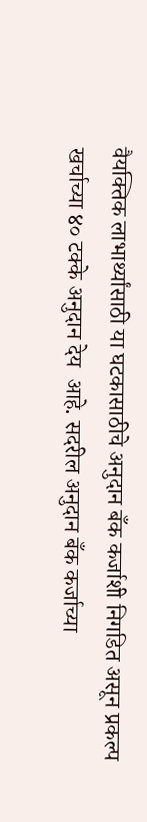वैयक्तिक लाभार्थ्यांसाठी या घटकासाठीचे अनुदान बँक कर्जाशी निगडित असून प्रकल्प खर्चाच्या ४० टक्के अनुदान देय  आहे. सदरील अनुदान बँक कर्जाच्या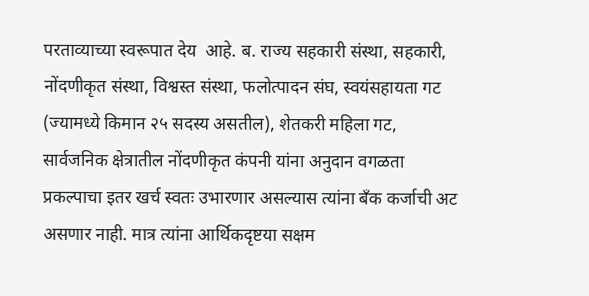परताव्याच्या स्वरूपात देय  आहे. ब. राज्य सहकारी संस्था, सहकारी, नोंदणीकृत संस्था, विश्वस्त संस्था, फलोत्पादन संघ, स्वयंसहायता गट (ज्यामध्ये किमान २५ सदस्य असतील), शेतकरी महिला गट, सार्वजनिक क्षेत्रातील नोंदणीकृत कंपनी यांना अनुदान वगळता प्रकल्पाचा इतर खर्च स्वतः उभारणार असल्यास त्यांना बँक कर्जाची अट  असणार नाही. मात्र त्यांना आर्थिकदृष्टया सक्षम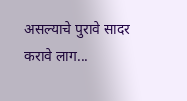असल्याचे पुरावे सादर करावे लाग...